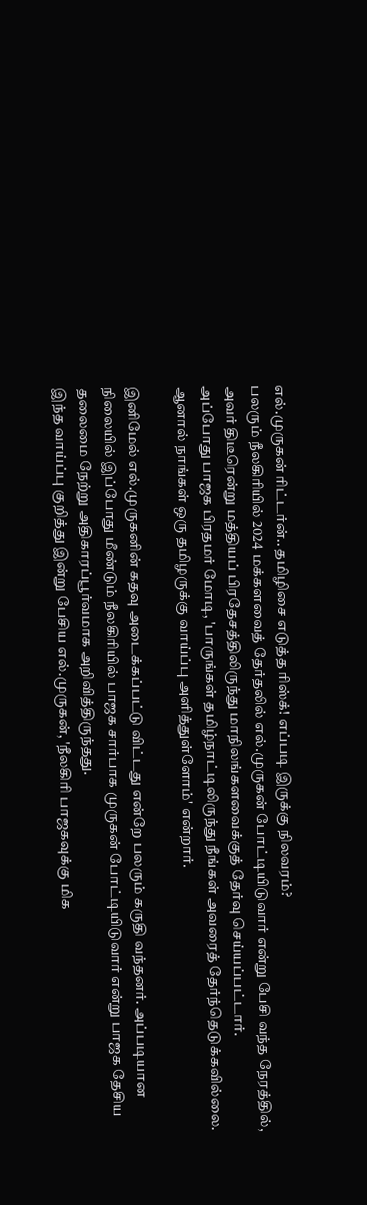எல்.முருகன் ரிட்டர்ன்.. தமிழிசை எடுத்த ரிஸ்க்! எப்படி இருக்கு நிலவரம்?
பலரும் நீலகிரியில் 2024 மக்களவைத் தேர்தலில் எல்.முருகன் போட்டியிடுவார் என்று பேசி வந்த நேரத்தில், அவர் திடீரென்று மத்தியப் பிரதேசத்திலிருந்து மாநிலங்களவைக்குத் தேர்வு செய்யப்பட்டார்.
அப்போது பாஜக பிரதமர் மோடி, 'பாருங்கள் தமிழ்நாட்டிலிருந்து நீங்கள் அவரைத் தேர்ந்தெடுக்கவில்லை. ஆனால் நாங்கள் ஒரு தமிழருக்கு வாய்ப்பு அளித்துள்ளோம்' என்றார்.

இனிமேல் எல்.முருகனின் கதவு அடைக்கப்பட்டு விட்டது என்றே பலரும் கருதி வந்தனர். அப்படியான நிலையில் இப்போது மீண்டும் நீலகிரியில் பாஜக சார்பாக முருகன் போட்டியிடுவார் என்று பாஜக தேசிய தலைமை நேற்று அதிகாரப்பூர்வமாக அறிவித்திருந்தது.
இந்த வாய்ப்பு குறித்து இன்று பேசிய எல்.முருகன், 'நீலகிரி பாஜகவுக்கு மிக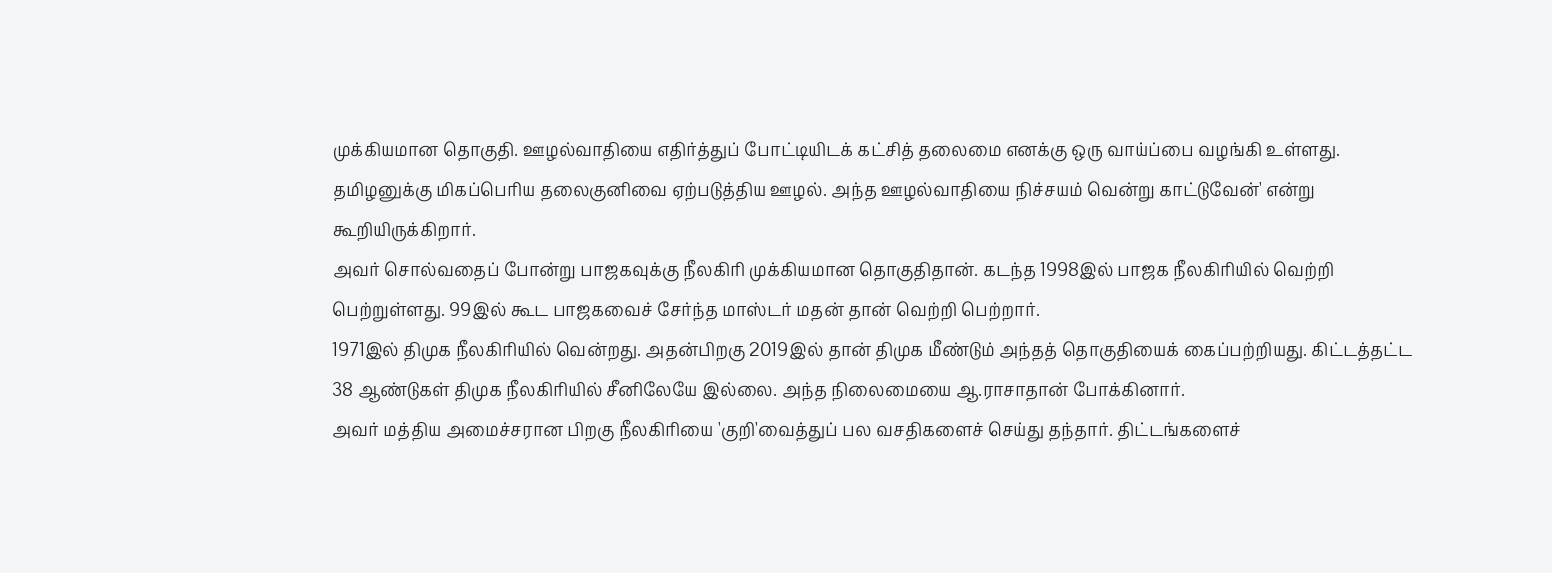முக்கியமான தொகுதி. ஊழல்வாதியை எதிர்த்துப் போட்டியிடக் கட்சித் தலைமை எனக்கு ஒரு வாய்ப்பை வழங்கி உள்ளது. தமிழனுக்கு மிகப்பெரிய தலைகுனிவை ஏற்படுத்திய ஊழல். அந்த ஊழல்வாதியை நிச்சயம் வென்று காட்டுவேன்' என்று கூறியிருக்கிறார்.
அவர் சொல்வதைப் போன்று பாஜகவுக்கு நீலகிரி முக்கியமான தொகுதிதான். கடந்த 1998இல் பாஜக நீலகிரியில் வெற்றி பெற்றுள்ளது. 99இல் கூட பாஜகவைச் சேர்ந்த மாஸ்டர் மதன் தான் வெற்றி பெற்றார்.
1971இல் திமுக நீலகிரியில் வென்றது. அதன்பிறகு 2019இல் தான் திமுக மீண்டும் அந்தத் தொகுதியைக் கைப்பற்றியது. கிட்டத்தட்ட 38 ஆண்டுகள் திமுக நீலகிரியில் சீனிலேயே இல்லை. அந்த நிலைமையை ஆ.ராசாதான் போக்கினார்.
அவர் மத்திய அமைச்சரான பிறகு நீலகிரியை 'குறி'வைத்துப் பல வசதிகளைச் செய்து தந்தார். திட்டங்களைச்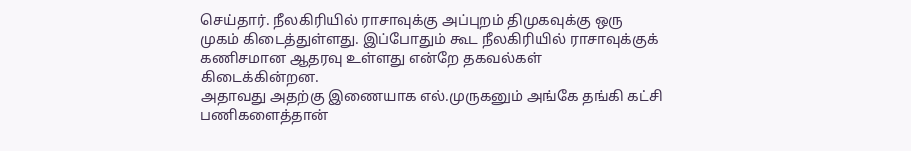செய்தார். நீலகிரியில் ராசாவுக்கு அப்புறம் திமுகவுக்கு ஒரு முகம் கிடைத்துள்ளது. இப்போதும் கூட நீலகிரியில் ராசாவுக்குக் கணிசமான ஆதரவு உள்ளது என்றே தகவல்கள் கிடைக்கின்றன.
அதாவது அதற்கு இணையாக எல்.முருகனும் அங்கே தங்கி கட்சி பணிகளைத்தான்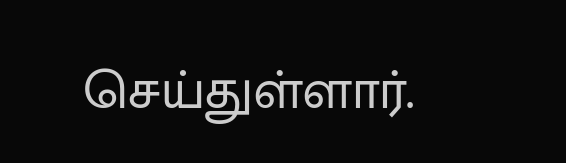செய்துள்ளார்.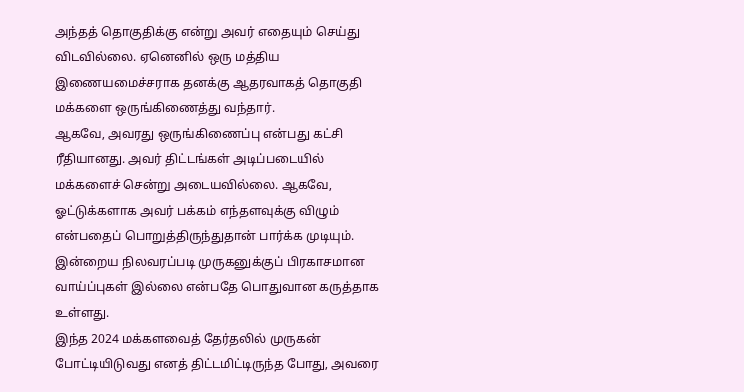அந்தத் தொகுதிக்கு என்று அவர் எதையும் செய்து விடவில்லை. ஏனெனில் ஒரு மத்திய இணையமைச்சராக தனக்கு ஆதரவாகத் தொகுதி மக்களை ஒருங்கிணைத்து வந்தார்.
ஆகவே, அவரது ஒருங்கிணைப்பு என்பது கட்சி ரீதியானது. அவர் திட்டங்கள் அடிப்படையில் மக்களைச் சென்று அடையவில்லை. ஆகவே, ஓட்டுக்களாக அவர் பக்கம் எந்தளவுக்கு விழும் என்பதைப் பொறுத்திருந்துதான் பார்க்க முடியும். இன்றைய நிலவரப்படி முருகனுக்குப் பிரகாசமான வாய்ப்புகள் இல்லை என்பதே பொதுவான கருத்தாக உள்ளது.
இந்த 2024 மக்களவைத் தேர்தலில் முருகன் போட்டியிடுவது எனத் திட்டமிட்டிருந்த போது, அவரை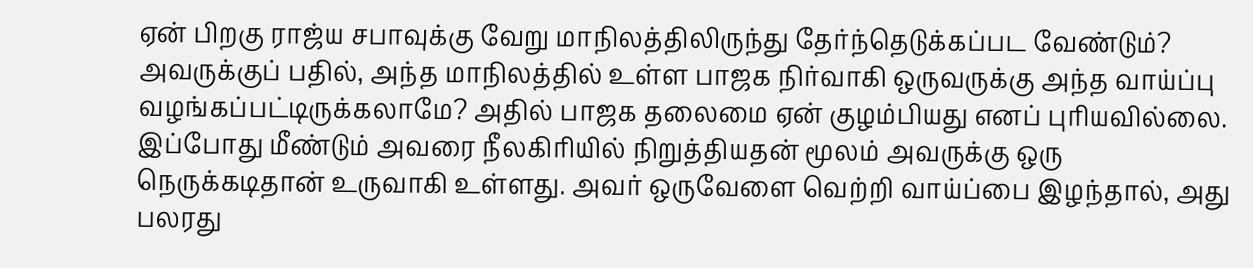ஏன் பிறகு ராஜ்ய சபாவுக்கு வேறு மாநிலத்திலிருந்து தேர்ந்தெடுக்கப்பட வேண்டும்? அவருக்குப் பதில், அந்த மாநிலத்தில் உள்ள பாஜக நிர்வாகி ஒருவருக்கு அந்த வாய்ப்பு வழங்கப்பட்டிருக்கலாமே? அதில் பாஜக தலைமை ஏன் குழம்பியது எனப் புரியவில்லை.
இப்போது மீண்டும் அவரை நீலகிரியில் நிறுத்தியதன் மூலம் அவருக்கு ஒரு நெருக்கடிதான் உருவாகி உள்ளது. அவர் ஒருவேளை வெற்றி வாய்ப்பை இழந்தால், அது பலரது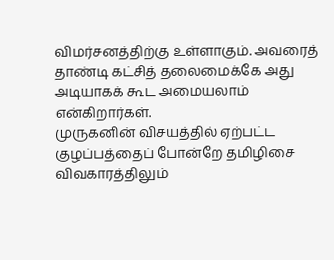விமர்சனத்திற்கு உள்ளாகும். அவரைத் தாண்டி கட்சித் தலைமைக்கே அது அடியாகக் கூட அமையலாம் என்கிறார்கள்.
முருகனின் விசயத்தில் ஏற்பட்ட குழப்பத்தைப் போன்றே தமிழிசை விவகாரத்திலும்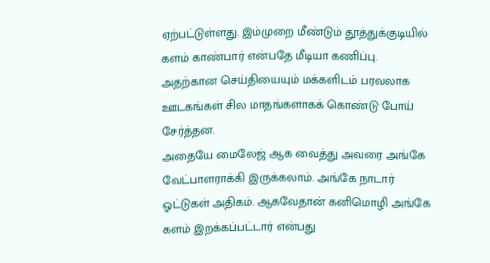ஏற்பட்டுள்ளது. இம்முறை மீண்டும் தூத்துக்குடியில் களம் காண்பார் என்பதே மீடியா கணிப்பு. அதற்கான செய்தியையும் மக்களிடம் பரவலாக ஊடகங்கள் சில மாதங்களாகக் கொண்டு போய் சேர்த்தன.
அதையே மைலேஜ் ஆக வைத்து அவரை அங்கே வேட்பாளராக்கி இருக்கலாம். அங்கே நாடார் ஓட்டுகள் அதிகம். ஆகவேதான் கனிமொழி அங்கே களம் இறக்கப்பட்டார் என்பது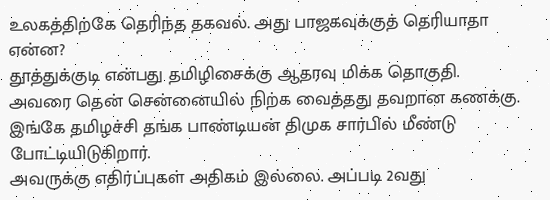உலகத்திற்கே தெரிந்த தகவல். அது பாஜகவுக்குத் தெரியாதா என்ன?
தூத்துக்குடி என்பது தமிழிசைக்கு ஆதரவு மிக்க தொகுதி. அவரை தென் சென்னையில் நிற்க வைத்தது தவறான கணக்கு. இங்கே தமிழச்சி தங்க பாண்டியன் திமுக சார்பில் மீண்டு போட்டியிடுகிறார்.
அவருக்கு எதிர்ப்புகள் அதிகம் இல்லை. அப்படி 2வது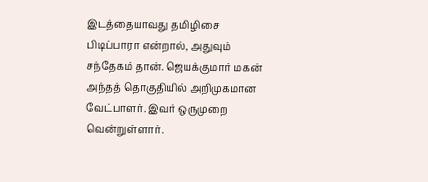இடத்தையாவது தமிழிசை பிடிப்பாரா என்றால், அதுவும் சந்தேகம் தான். ஜெயக்குமார் மகன் அந்தத் தொகுதியில் அறிமுகமான வேட்பாளர். இவர் ஒருமுறை வென்றுள்ளார்.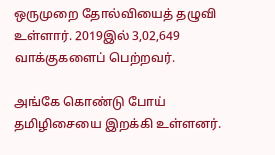ஒருமுறை தோல்வியைத் தழுவி உள்ளார். 2019இல் 3,02,649 வாக்குகளைப் பெற்றவர்.

அங்கே கொண்டு போய் தமிழிசையை இறக்கி உள்ளனர்.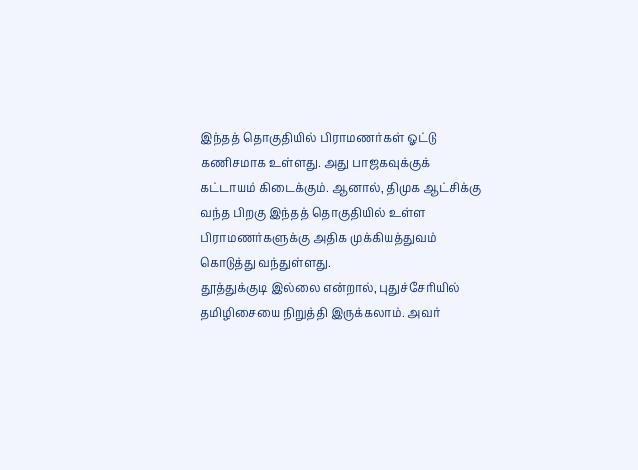இந்தத் தொகுதியில் பிராமணர்கள் ஓட்டு கணிசமாக உள்ளது. அது பாஜகவுக்குக் கட்டாயம் கிடைக்கும். ஆனால், திமுக ஆட்சிக்கு வந்த பிறகு இந்தத் தொகுதியில் உள்ள பிராமணர்களுக்கு அதிக முக்கியத்துவம் கொடுத்து வந்துள்ளது.
தூத்துக்குடி இல்லை என்றால், புதுச்சேரியில் தமிழிசையை நிறுத்தி இருக்கலாம். அவர்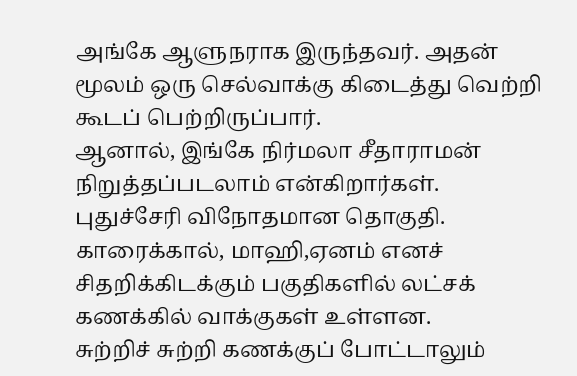அங்கே ஆளுநராக இருந்தவர். அதன் மூலம் ஒரு செல்வாக்கு கிடைத்து வெற்றி கூடப் பெற்றிருப்பார்.
ஆனால், இங்கே நிர்மலா சீதாராமன் நிறுத்தப்படலாம் என்கிறார்கள். புதுச்சேரி விநோதமான தொகுதி. காரைக்கால், மாஹி,ஏனம் எனச் சிதறிக்கிடக்கும் பகுதிகளில் லட்சக் கணக்கில் வாக்குகள் உள்ளன.
சுற்றிச் சுற்றி கணக்குப் போட்டாலும்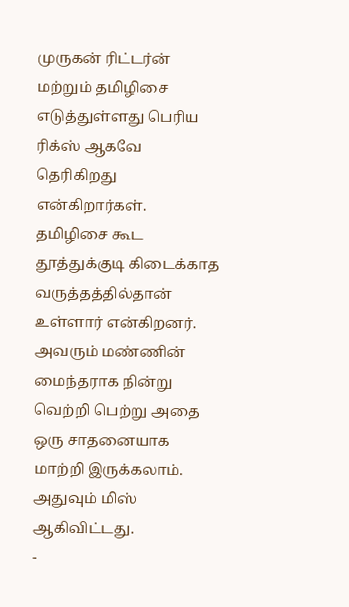முருகன் ரிட்டர்ன் மற்றும் தமிழிசை எடுத்துள்ளது பெரிய ரிக்ஸ் ஆகவே தெரிகிறது என்கிறார்கள்.
தமிழிசை கூட தூத்துக்குடி கிடைக்காத வருத்தத்தில்தான் உள்ளார் என்கிறனர். அவரும் மண்ணின் மைந்தராக நின்று வெற்றி பெற்று அதை ஒரு சாதனையாக மாற்றி இருக்கலாம். அதுவும் மிஸ் ஆகிவிட்டது.
-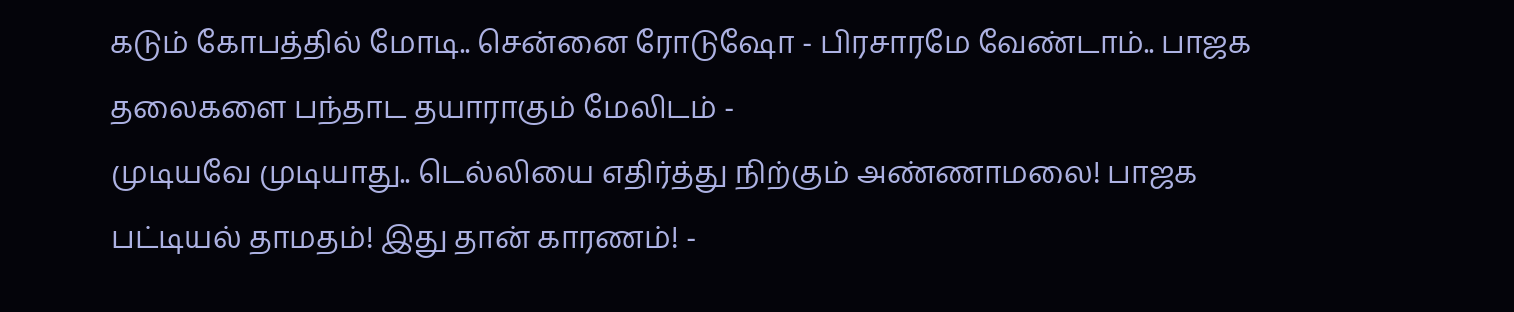கடும் கோபத்தில் மோடி.. சென்னை ரோடுஷோ - பிரசாரமே வேண்டாம்.. பாஜக தலைகளை பந்தாட தயாராகும் மேலிடம் -
முடியவே முடியாது.. டெல்லியை எதிர்த்து நிற்கும் அண்ணாமலை! பாஜக பட்டியல் தாமதம்! இது தான் காரணம்! -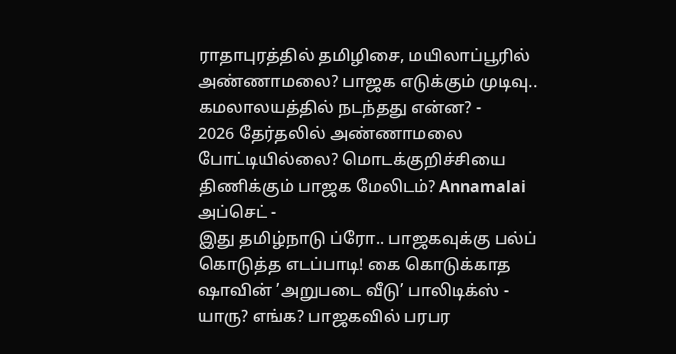ராதாபுரத்தில் தமிழிசை, மயிலாப்பூரில் அண்ணாமலை? பாஜக எடுக்கும் முடிவு.. கமலாலயத்தில் நடந்தது என்ன? -
2026 தேர்தலில் அண்ணாமலை போட்டியில்லை? மொடக்குறிச்சியை திணிக்கும் பாஜக மேலிடம்? Annamalai அப்செட் -
இது தமிழ்நாடு ப்ரோ.. பாஜகவுக்கு பல்ப் கொடுத்த எடப்பாடி! கை கொடுக்காத ஷாவின் ’அறுபடை வீடு’ பாலிடிக்ஸ் -
யாரு? எங்க? பாஜகவில் பரபர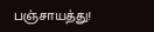பஞ்சாயத்து!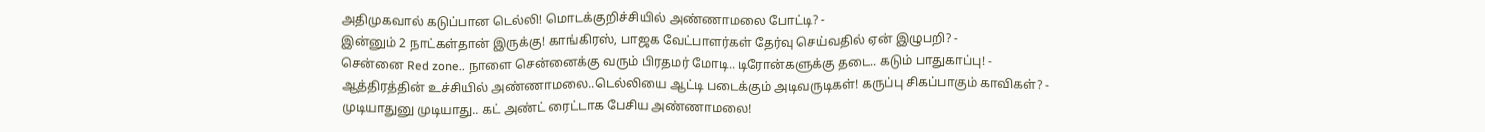அதிமுகவால் கடுப்பான டெல்லி! மொடக்குறிச்சியில் அண்ணாமலை போட்டி? -
இன்னும் 2 நாட்கள்தான் இருக்கு! காங்கிரஸ், பாஜக வேட்பாளர்கள் தேர்வு செய்வதில் ஏன் இழுபறி? -
சென்னை Red zone.. நாளை சென்னைக்கு வரும் பிரதமர் மோடி.. டிரோன்களுக்கு தடை.. கடும் பாதுகாப்பு! -
ஆத்திரத்தின் உச்சியில் அண்ணாமலை..டெல்லியை ஆட்டி படைக்கும் அடிவருடிகள்! கருப்பு சிகப்பாகும் காவிகள்? -
முடியாதுனு முடியாது.. கட் அண்ட் ரைட்டாக பேசிய அண்ணாமலை!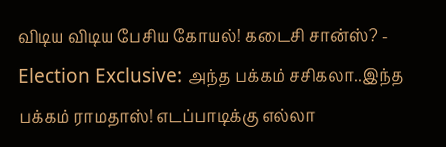விடிய விடிய பேசிய கோயல்! கடைசி சான்ஸ்? -
Election Exclusive: அந்த பக்கம் சசிகலா..இந்த பக்கம் ராமதாஸ்! எடப்பாடிக்கு எல்லா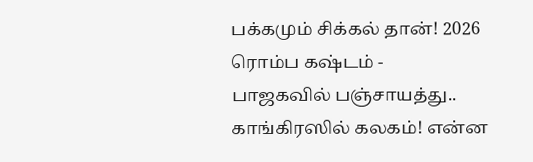பக்கமும் சிக்கல் தான்! 2026 ரொம்ப கஷ்டம் -
பாஜகவில் பஞ்சாயத்து.. காங்கிரஸில் கலகம்! என்ன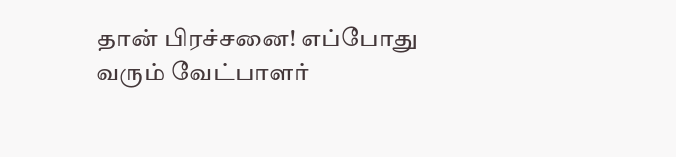தான் பிரச்சனை! எப்போது வரும் வேட்பாளர்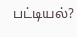பட்டியல்?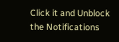Click it and Unblock the Notifications